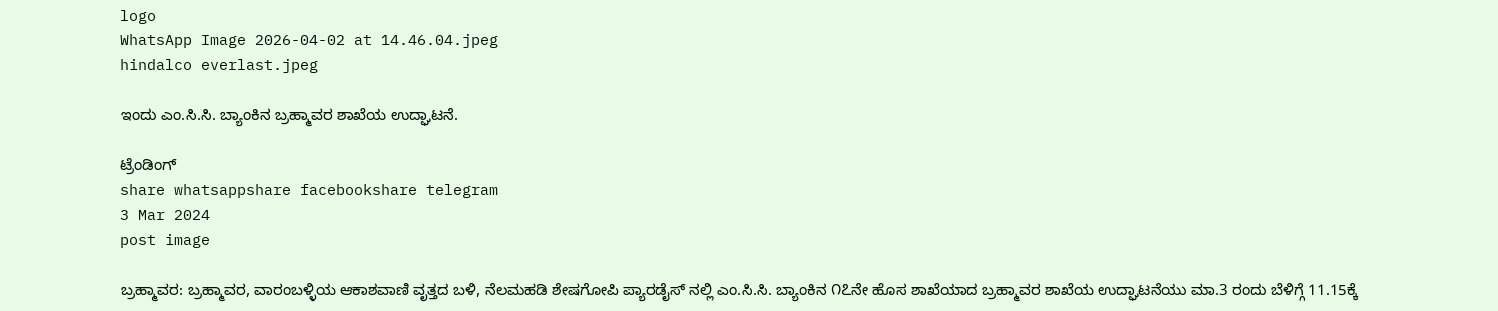logo
WhatsApp Image 2026-04-02 at 14.46.04.jpeg
hindalco everlast.jpeg

ಇಂದು ಎಂ.ಸಿ.ಸಿ. ಬ್ಯಾಂಕಿನ ಬ್ರಹ್ಮಾವರ ಶಾಖೆಯ ಉದ್ಘಾಟನೆ.

ಟ್ರೆಂಡಿಂಗ್
share whatsappshare facebookshare telegram
3 Mar 2024
post image

ಬ್ರಹ್ಮಾವರ: ಬ್ರಹ್ಮಾವರ, ವಾರಂಬಳ್ಳಿಯ ಆಕಾಶವಾಣಿ ವೃತ್ತದ ಬಳಿ, ನೆಲಮಹಡಿ ಶೇಷಗೋಪಿ ಪ್ಯಾರಡೈಸ್ ನಲ್ಲಿ ಎಂ.ಸಿ.ಸಿ. ಬ್ಯಾಂಕಿನ ೧೭ನೇ ಹೊಸ ಶಾಖೆಯಾದ ಬ್ರಹ್ಮಾವರ ಶಾಖೆಯ ಉದ್ಘಾಟನೆಯು ಮಾ.3 ರಂದು ಬೆಳಿಗ್ಗೆ 11.15ಕ್ಕೆ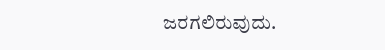ಜರಗಲಿರುವುದು.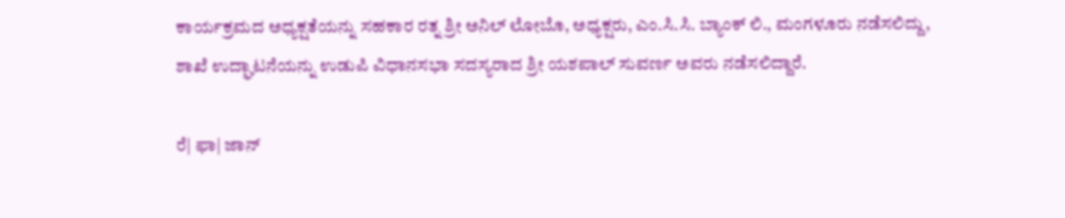ಕಾರ್ಯಕ್ರಮದ ಅಧ್ಯಕ್ಷತೆಯನ್ನು ಸಹಕಾರ ರತ್ನ ಶ್ರೀ ಅನಿಲ್ ಲೋಬೊ, ಅಧ್ಯಕ್ಷರು, ಎಂ.ಸಿ.ಸಿ. ಬ್ಯಾಂಕ್ ಲಿ., ಮಂಗಳೂರು ನಡೆಸಲಿದ್ದು, ಶಾಖೆ ಉದ್ಘಾಟನೆಯನ್ನು ಉಡುಪಿ ವಿಧಾನಸಭಾ ಸದಸ್ಯರಾದ ಶ್ರೀ ಯಶಪಾಲ್ ಸುವರ್ಣ ಅವರು ನಡೆಸಲಿದ್ದಾರೆ.

ರೆ| ಫಾ| ಜಾನ್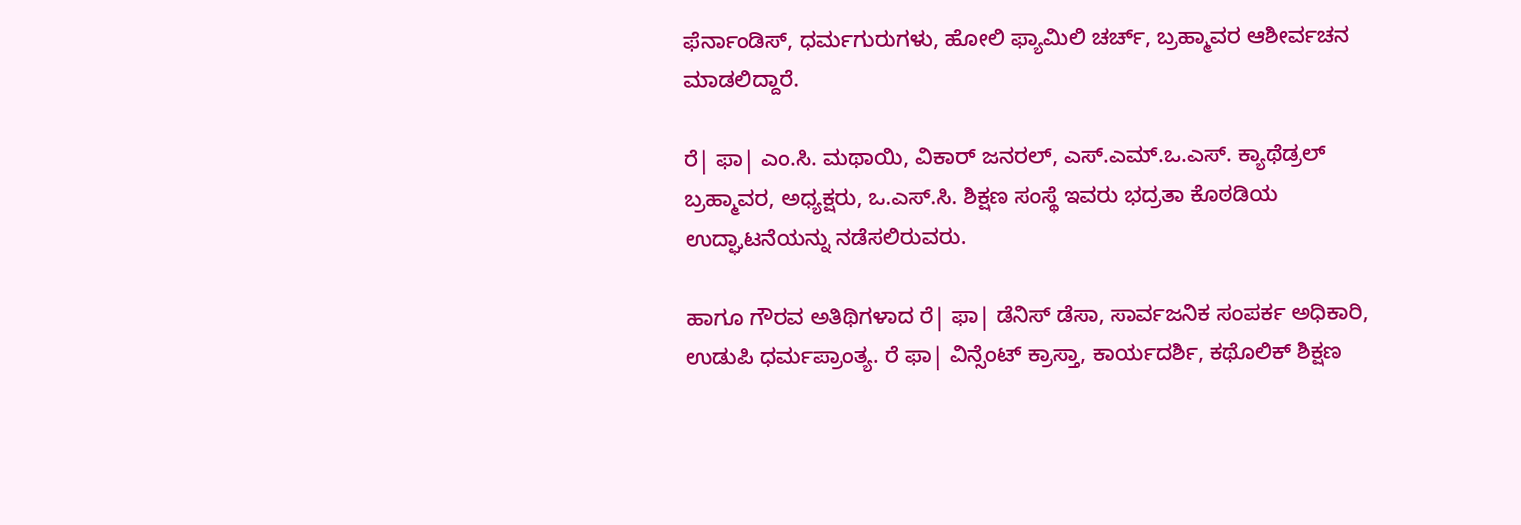ಫೆರ್ನಾಂಡಿಸ್, ಧರ್ಮಗುರುಗಳು, ಹೋಲಿ ಫ್ಯಾಮಿಲಿ ಚರ್ಚ್, ಬ್ರಹ್ಮಾವರ ಆಶೀರ್ವಚನ ಮಾಡಲಿದ್ದಾರೆ.

ರೆ| ಫಾ| ಎಂ.ಸಿ. ಮಥಾಯಿ, ವಿಕಾರ್ ಜನರಲ್, ಎಸ್.ಎಮ್.ಒ.ಎಸ್. ಕ್ಯಾಥೆಡ್ರಲ್ ಬ್ರಹ್ಮಾವರ, ಅಧ್ಯಕ್ಷರು, ಒ.ಎಸ್.ಸಿ. ಶಿಕ್ಷಣ ಸಂಸ್ಥೆ ಇವರು ಭದ್ರತಾ ಕೊಠಡಿಯ ಉದ್ಘಾಟನೆಯನ್ನು ನಡೆಸಲಿರುವರು.

ಹಾಗೂ ಗೌರವ ಅತಿಥಿಗಳಾದ ರೆ| ಫಾ| ಡೆನಿಸ್ ಡೆಸಾ, ಸಾರ್ವಜನಿಕ ಸಂಪರ್ಕ ಅಧಿಕಾರಿ, ಉಡುಪಿ ಧರ್ಮಪ್ರಾಂತ್ಯ. ರೆ ಫಾ| ವಿನ್ಸೆಂಟ್ ಕ್ರಾಸ್ತಾ, ಕಾರ್ಯದರ್ಶಿ, ಕಥೊಲಿಕ್ ಶಿಕ್ಷಣ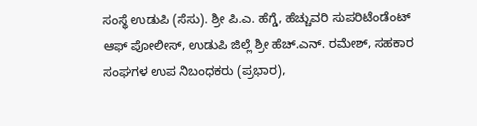ಸಂಸ್ಥೆ ಉಡುಪಿ (ಸೆಸು). ಶ್ರೀ ಪಿ.ಎ. ಹೆಗ್ಡೆ, ಹೆಚ್ಚುವರಿ ಸುಪರಿಟೆಂಡೆಂಟ್ ಆಫ್ ಪೋಲೀಸ್, ಉಡುಪಿ ಜಿಲ್ಲೆ ಶ್ರೀ ಹೆಚ್.ಎನ್. ರಮೇಶ್, ಸಹಕಾರ ಸಂಘಗಳ ಉಪ ನಿಬಂಧಕರು (ಪ್ರಭಾರ),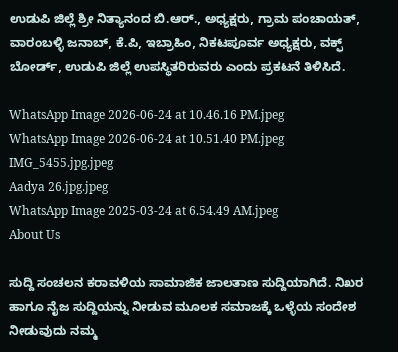ಉಡುಪಿ ಜಿಲ್ಲೆ ಶ್ರೀ ನಿತ್ಯಾನಂದ ಬಿ.ಆರ್., ಅಧ್ಯಕ್ಷರು, ಗ್ರಾಮ ಪಂಚಾಯತ್, ವಾರಂಬಳ್ಳಿ ಜನಾಬ್, ಕೆ.ಪಿ, ಇಬ್ರಾಹಿಂ, ನಿಕಟಪೂರ್ವ ಅಧ್ಯಕ್ಷರು, ವಕ್ಫ್ ಬೋರ್ಡ್, ಉಡುಪಿ ಜಿಲ್ಲೆ ಉಪಸ್ಥಿತರಿರುವರು ಎಂದು ಪ್ರಕಟನೆ ತಿಳಿಸಿದೆ.

WhatsApp Image 2026-06-24 at 10.46.16 PM.jpeg
WhatsApp Image 2026-06-24 at 10.51.40 PM.jpeg
IMG_5455.jpg.jpeg
Aadya 26.jpg.jpeg
WhatsApp Image 2025-03-24 at 6.54.49 AM.jpeg
About Us

ಸುದ್ದಿ ಸಂಚಲನ ಕರಾವಳಿಯ ಸಾಮಾಜಿಕ ಜಾಲತಾಣ ಸುದ್ದಿಯಾಗಿದೆ. ನಿಖರ ಹಾಗೂ ನೈಜ ಸುದ್ದಿಯನ್ನು ನೀಡುವ ಮೂಲಕ ಸಮಾಜಕ್ಕೆ ಒಳ್ಳೆಯ ಸಂದೇಶ ನೀಡುವುದು ನಮ್ಮ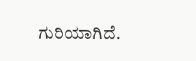ಗುರಿಯಾಗಿದೆ.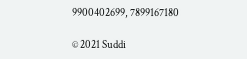9900402699, 7899167180

© 2021 Suddi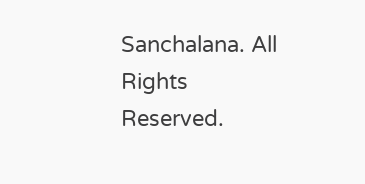Sanchalana. All Rights Reserved.